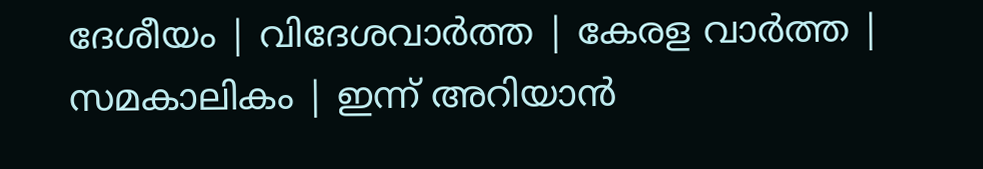ദേശീയം | വിദേശവാര്‍ത്ത | കേരള വാര്‍ത്ത | സമകാലികം | ഇന്ന് അറിയാന്‍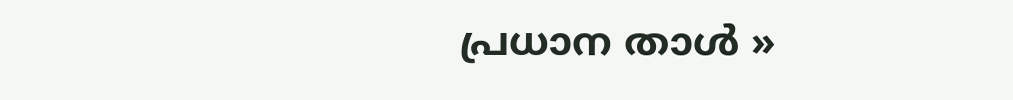പ്രധാന താള്‍ »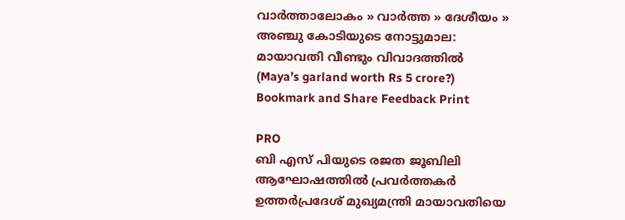വാര്‍ത്താലോകം » വാര്‍ത്ത » ദേശീയം » അഞ്ചു കോടിയുടെ നോട്ടുമാല: മായാവതി വീണ്ടും വിവാദത്തില്‍ (Maya’s garland worth Rs 5 crore?)
Bookmark and Share Feedback Print

PRO
ബി എസ് പിയുടെ രജത ജൂബിലി ആഘോഷത്തില്‍ പ്രവര്‍ത്തകര്‍ ഉത്തര്‍പ്രദേശ് മുഖ്യമന്ത്രി മായാവതിയെ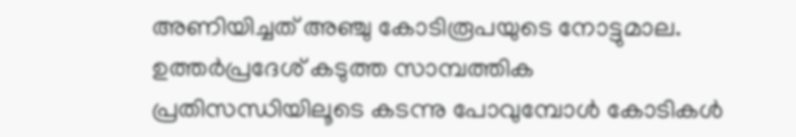അണിയിച്ചത് അഞ്ചു കോടിരൂപയുടെ നോട്ടുമാല. ഉത്തര്‍പ്രദേശ് കടുത്ത സാമ്പത്തിക പ്രതിസന്ധിയിലൂടെ കടന്നു പോവുമ്പോള്‍ കോടികള്‍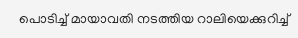പൊടിച്ച് മായാവതി നടത്തിയ റാലിയെക്കുറിച്ച്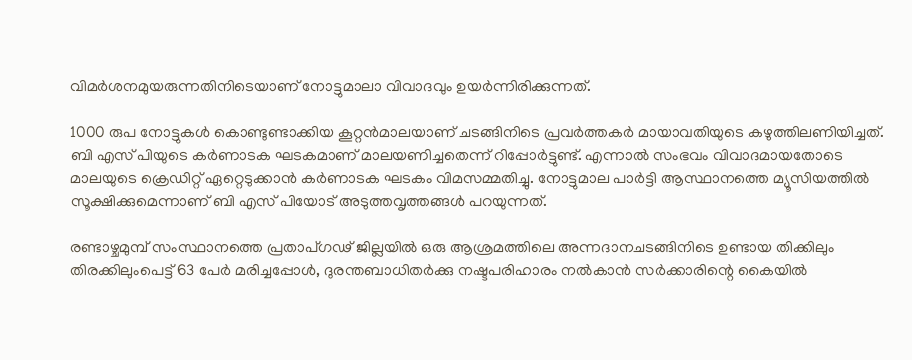വിമര്‍ശനമുയരുന്നതിനിടെയാണ് നോട്ടുമാലാ വിവാദവും ഉയര്‍ന്നിരിക്കുന്നത്.

1000 രുപ നോട്ടുകള്‍ കൊണ്ടുണ്ടാക്കിയ കൂറ്റന്‍‌മാലയാണ് ചടങ്ങിനിടെ പ്രവര്‍ത്തകര്‍ മായാവതിയുടെ കഴുത്തിലണിയിച്ചത്. ബി എസ് പിയുടെ കര്‍ണാടക ഘടകമാണ് മാലയണിച്ചതെന്ന് റിപ്പോര്‍ട്ടുണ്ട്. എന്നാല്‍ സംഭവം വിവാദമായതോടെ മാലയുടെ ക്രെഡിറ്റ് ഏറ്റെടുക്കാന്‍ കര്‍ണാടക ഘടകം വിമസമ്മതിച്ചു. നോട്ടുമാല പാര്‍ട്ടി ആസ്ഥാനത്തെ മ്യൂസിയത്തില്‍ സൂക്ഷിക്കുമെന്നാണ് ബി എസ് പിയോട് അടുത്തവൃത്തങ്ങള്‍ പറയുന്നത്.

രണ്ടാഴ്ചമുമ്പ്‌ സംസ്ഥാനത്തെ പ്രതാപ്ഗഢ്‌ ജില്ലയില്‍ ഒരു ആശ്രമത്തിലെ അന്നദാനചടങ്ങിനിടെ ഉണ്ടായ തിക്കിലും തിരക്കിലുംപെട്ട്‌ 63 പേര്‍ മരിച്ചപ്പോള്‍, ദുരന്തബാധിതര്‍ക്കു നഷ്ടപരിഹാരം നല്‍കാന്‍ സര്‍ക്കാരിന്റെ കൈയില്‍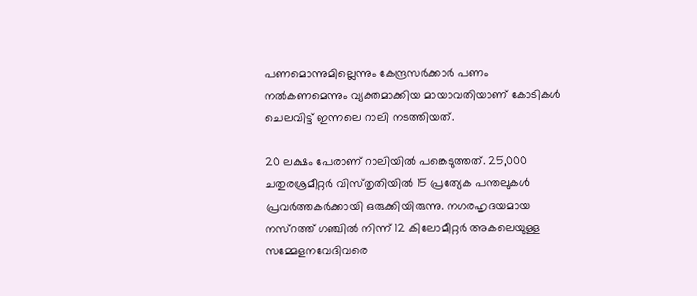പണമൊന്നുമില്ലെന്നും കേന്ദ്രസര്‍ക്കാര്‍ പണം നല്‍കണമെന്നും വ്യക്തമാക്കിയ മായാവതിയാണ്‌ കോടികള്‍ ചെലവിട്ട്‌ ഇന്നലെ റാലി നടത്തിയത്‌.

20 ലക്ഷം പേരാണ് റാലിയില്‍ പങ്കെടുത്തത്. 25,000 ചതുരശ്രമീറ്റര്‍ വിസ്‌തൃതിയില്‍ 15 പ്രത്യേക പന്തലുകള്‍ പ്രവര്‍ത്തകര്‍ക്കായി ഒരുക്കിയിരുന്നു. നഗരഹൃദയമായ നസ്‌റത്ത്‌ ഗഞ്ചില്‍ നിന്ന്‌ 12 കിലോമീറ്റര്‍ അകലെയുള്ള സമ്മേളനവേദിവരെ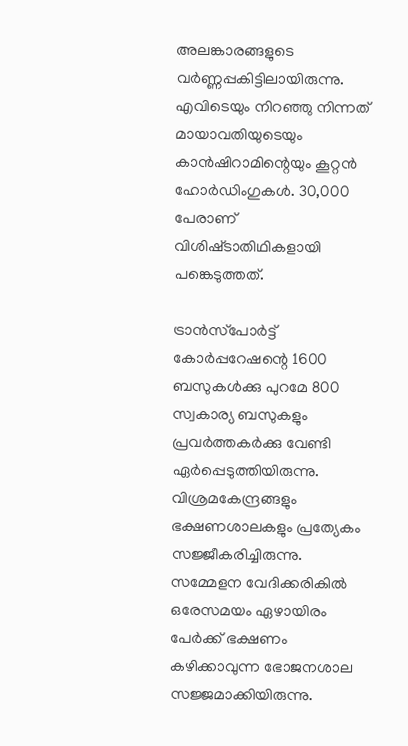അലങ്കാരങ്ങളുടെ വര്‍ണ്ണപ്പകിട്ടിലായിരുന്നു. എവിടെയും നിറഞ്ഞു നിന്നത് മായാവതിയുടെയും കാന്‍ഷിറാമിന്റെയും കൂറ്റന്‍ ഹോര്‍ഡിംഗുകള്‍. 30,000 പേരാണ്‌ വിശിഷ്‌ടാതിഥികളായി പങ്കെടുത്തത്‌.

ട്രാന്‍സ്‌പോര്‍ട്ട്‌ കോര്‍പ്പറേഷന്റെ 1600 ബസുകള്‍ക്കു പുറമേ 800 സ്വകാര്യ ബസുകളും പ്രവര്‍ത്തകര്‍ക്കു വേണ്ടി ഏര്‍പ്പെടുത്തിയിരുന്നു. വിശ്രമകേന്ദ്രങ്ങളും ഭക്ഷണശാലകളും പ്രത്യേകം സജ്ജീകരിച്ചിരുന്നു. സമ്മേളന വേദിക്കരികില്‍ ഒരേസമയം ഏഴായിരം പേര്‍ക്ക്‌ ഭക്ഷണം കഴിക്കാവുന്ന ഭോജനശാല സജ്ജമാക്കിയിരുന്നു.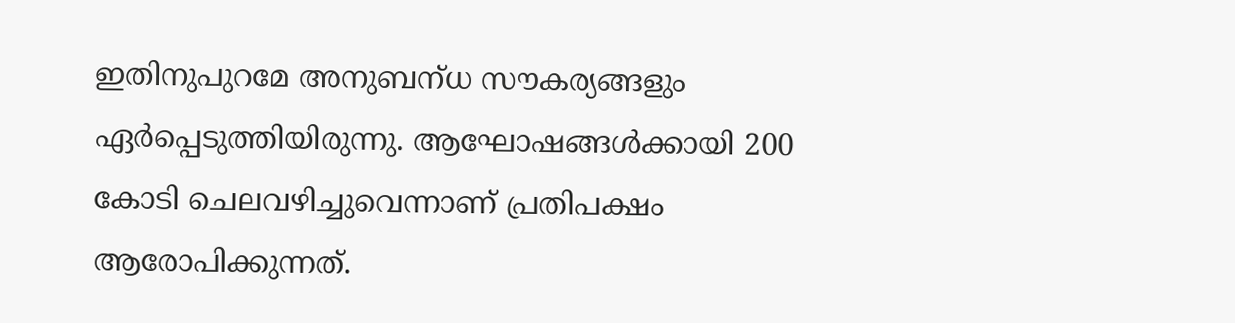ഇതിനുപുറമേ അനുബന്‌ധ സൗകര്യങ്ങളും ഏര്‍പ്പെടുത്തിയിരുന്നു. ആഘോഷങ്ങള്‍ക്കായി 200 കോടി ചെലവഴിച്ചുവെന്നാണ്‌ പ്രതിപക്ഷം ആരോപിക്കുന്നത്.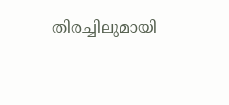തിരച്ചിലുമായി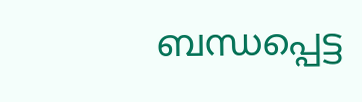ബന്ധപ്പെട്ട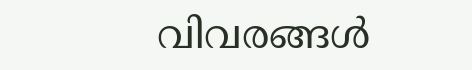വിവരങ്ങള്‍